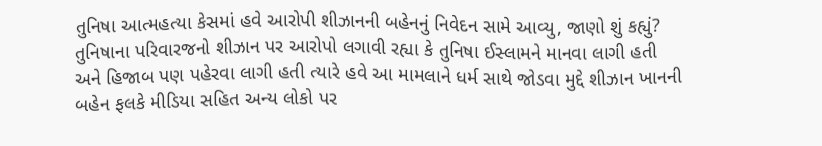તુનિષા આત્મહત્યા કેસમાં હવે આરોપી શીઝાનની બહેનનું નિવેદન સામે આવ્યુ, જાણો શું કહ્યું?
તુનિષાના પરિવારજનો શીઝાન પર આરોપો લગાવી રહ્યા કે તુનિષા ઈસ્લામને માનવા લાગી હતી અને હિજાબ પણ પહેરવા લાગી હતી ત્યારે હવે આ મામલાને ધર્મ સાથે જોડવા મુદ્દે શીઝાન ખાનની બહેન ફલકે મીડિયા સહિત અન્ય લોકો પર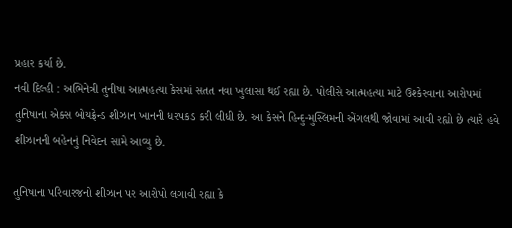પ્રહાર કર્યા છે.
નવી દિલ્હી : અભિનેત્રી તુનીષા આત્મહત્યા કેસમાં સતત નવા ખુલાસા થઈ રહ્યા છે. પોલીસે આત્મહત્યા માટે ઉશ્કેરવાના આરોપમાં તુનિષાના એક્સ બોયફ્રેન્ડ શીઝાન ખાનની ધરપકડ કરી લીધી છે. આ કેસને હિન્દુ-મુસ્લિમની એંગલથી જોવામાં આવી રહ્યો છે ત્યારે હવે શીઝાનની બહેનનું નિવેદન સામે આવ્યુ છે.

તુનિષાના પરિવારજનો શીઝાન પર આરોપો લગાવી રહ્યા કે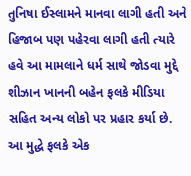તુનિષા ઈસ્લામને માનવા લાગી હતી અને હિજાબ પણ પહેરવા લાગી હતી ત્યારે હવે આ મામલાને ધર્મ સાથે જોડવા મુદ્દે શીઝાન ખાનની બહેન ફલકે મીડિયા સહિત અન્ય લોકો પર પ્રહાર કર્યા છે.
આ મુદ્ધે ફલકે એક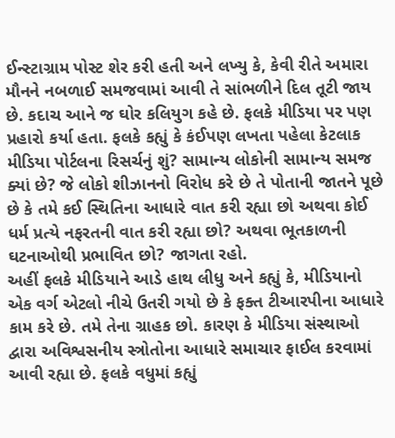ઈન્સ્ટાગ્રામ પોસ્ટ શેર કરી હતી અને લખ્યુ કે, કેવી રીતે અમારા મૌનને નબળાઈ સમજવામાં આવી તે સાંભળીને દિલ તૂટી જાય છે. કદાચ આને જ ઘોર કલિયુગ કહે છે. ફલકે મીડિયા પર પણ પ્રહારો કર્યા હતા. ફલકે કહ્યું કે કંઈપણ લખતા પહેલા કેટલાક મીડિયા પોર્ટલના રિસર્ચનું શું? સામાન્ય લોકોની સામાન્ય સમજ ક્યાં છે? જે લોકો શીઝાનનો વિરોધ કરે છે તે પોતાની જાતને પૂછે છે કે તમે કઈ સ્થિતિના આધારે વાત કરી રહ્યા છો અથવા કોઈ ધર્મ પ્રત્યે નફરતની વાત કરી રહ્યા છો? અથવા ભૂતકાળની ઘટનાઓથી પ્રભાવિત છો? જાગતા રહો.
અહીં ફલકે મીડિયાને આડે હાથ લીધુ અને કહ્યું કે, મીડિયાનો એક વર્ગ એટલો નીચે ઉતરી ગયો છે કે ફક્ત ટીઆરપીના આધારે કામ કરે છે. તમે તેના ગ્રાહક છો. કારણ કે મીડિયા સંસ્થાઓ દ્વારા અવિશ્વસનીય સ્ત્રોતોના આધારે સમાચાર ફાઈલ કરવામાં આવી રહ્યા છે. ફલકે વધુમાં કહ્યું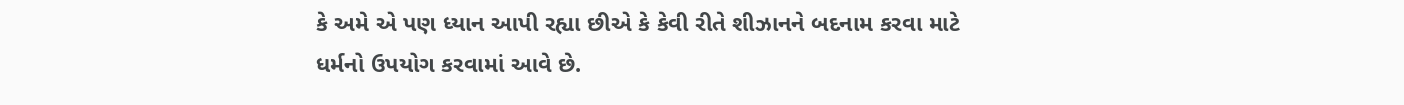કે અમે એ પણ ધ્યાન આપી રહ્યા છીએ કે કેવી રીતે શીઝાનને બદનામ કરવા માટે ધર્મનો ઉપયોગ કરવામાં આવે છે.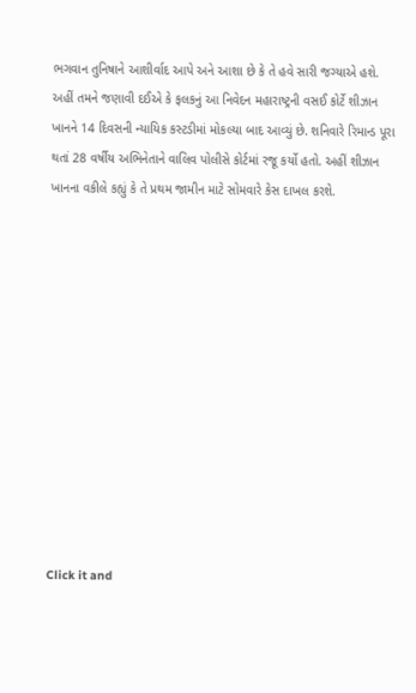ભગવાન તુનિષાને આશીર્વાદ આપે અને આશા છે કે તે હવે સારી જગ્યાએ હશે.
અહીં તમને જણાવી દઈએ કે ફલકનું આ નિવેદન મહારાષ્ટ્રની વસઈ કોર્ટે શીઝાન ખાનને 14 દિવસની ન્યાયિક કસ્ટડીમાં મોકલ્યા બાદ આવ્યું છે. શનિવારે રિમાન્ડ પૂરા થતાં 28 વર્ષીય અભિનેતાને વાલિવ પોલીસે કોર્ટમાં રજૂ કર્યો હતો. અહીં શીઝાન ખાનના વકીલે કહ્યું કે તે પ્રથમ જામીન માટે સોમવારે કેસ દાખલ કરશે.












Click it and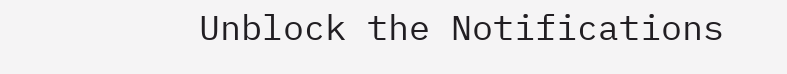Unblock the Notifications